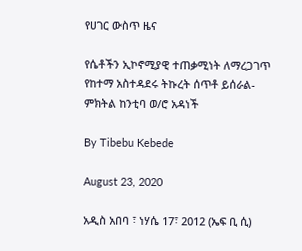የሀገር ውስጥ ዜና

የሴቶችን ኢኮኖሚያዊ ተጠቃሚነት ለማረጋገጥ የከተማ አስተዳደሩ ትኩረት ሰጥቶ ይሰራል- ምክትል ከንቲባ ወ/ሮ አዳነች

By Tibebu Kebede

August 23, 2020

አዲስ አበባ ፣ ነሃሴ 17፣ 2012 (ኤፍ ቢ ሲ)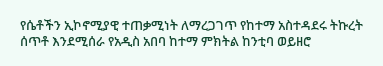የሴቶችን ኢኮኖሚያዊ ተጠቃሚነት ለማረጋገጥ የከተማ አስተዳደሩ ትኩረት ሰጥቶ እንደሚሰራ የአዲስ አበባ ከተማ ምክትል ከንቲባ ወይዘሮ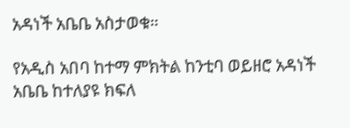አዳነች አቤቤ አስታወቁ።

የአዲስ አበባ ከተማ ምክትል ከንቲባ ወይዘሮ አዳነች አቤቤ ከተለያዩ ክፍለ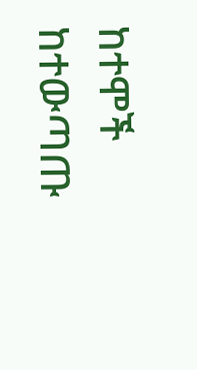ከተሞች ከተውጣጡ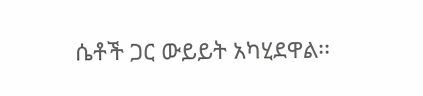ሴቶች ጋር ውይይት አካሂደዋል፡፡